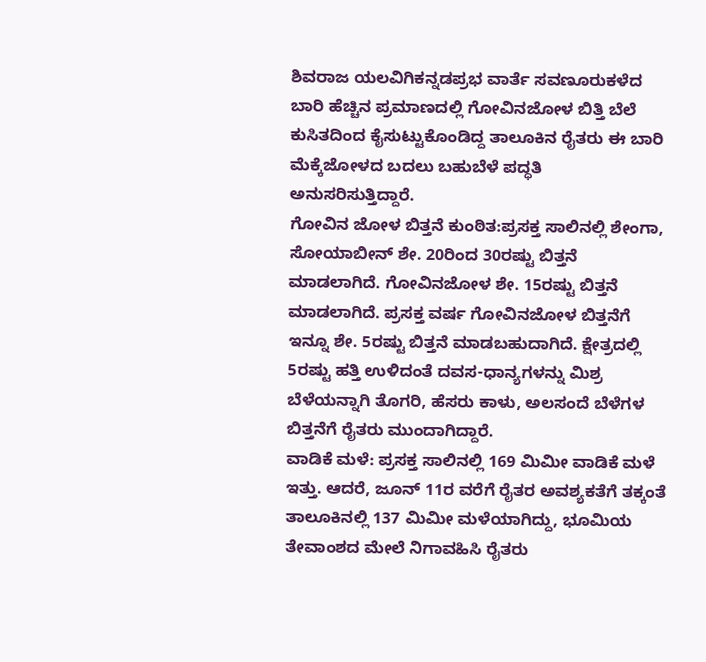ಶಿವರಾಜ ಯಲವಿಗಿಕನ್ನಡಪ್ರಭ ವಾರ್ತೆ ಸವಣೂರುಕಳೆದ ಬಾರಿ ಹೆಚ್ಚಿನ ಪ್ರಮಾಣದಲ್ಲಿ ಗೋವಿನಜೋಳ ಬಿತ್ತಿ ಬೆಲೆ ಕುಸಿತದಿಂದ ಕೈಸುಟ್ಟುಕೊಂಡಿದ್ದ ತಾಲೂಕಿನ ರೈತರು ಈ ಬಾರಿ ಮೆಕ್ಕೆಜೋಳದ ಬದಲು ಬಹುಬೆಳೆ ಪದ್ಧತಿ ಅನುಸರಿಸುತ್ತಿದ್ದಾರೆ.
ಗೋವಿನ ಜೋಳ ಬಿತ್ತನೆ ಕುಂಠಿತ:ಪ್ರಸಕ್ತ ಸಾಲಿನಲ್ಲಿ ಶೇಂಗಾ, ಸೋಯಾಬೀನ್ ಶೇ. 20ರಿಂದ 30ರಷ್ಟು ಬಿತ್ತನೆ ಮಾಡಲಾಗಿದೆ. ಗೋವಿನಜೋಳ ಶೇ. 15ರಷ್ಟು ಬಿತ್ತನೆ ಮಾಡಲಾಗಿದೆ. ಪ್ರಸಕ್ತ ವರ್ಷ ಗೋವಿನಜೋಳ ಬಿತ್ತನೆಗೆ ಇನ್ನೂ ಶೇ. 5ರಷ್ಟು ಬಿತ್ತನೆ ಮಾಡಬಹುದಾಗಿದೆ. ಕ್ಷೇತ್ರದಲ್ಲಿ 5ರಷ್ಟು ಹತ್ತಿ ಉಳಿದಂತೆ ದವಸ-ಧಾನ್ಯಗಳನ್ನು ಮಿಶ್ರ ಬೆಳೆಯನ್ನಾಗಿ ತೊಗರಿ, ಹೆಸರು ಕಾಳು, ಅಲಸಂದೆ ಬೆಳೆಗಳ ಬಿತ್ತನೆಗೆ ರೈತರು ಮುಂದಾಗಿದ್ದಾರೆ.
ವಾಡಿಕೆ ಮಳೆ: ಪ್ರಸಕ್ತ ಸಾಲಿನಲ್ಲಿ 169 ಮಿಮೀ ವಾಡಿಕೆ ಮಳೆ ಇತ್ತು. ಆದರೆ, ಜೂನ್ 11ರ ವರೆಗೆ ರೈತರ ಅವಶ್ಯಕತೆಗೆ ತಕ್ಕಂತೆ ತಾಲೂಕಿನಲ್ಲಿ 137 ಮಿಮೀ ಮಳೆಯಾಗಿದ್ದು, ಭೂಮಿಯ ತೇವಾಂಶದ ಮೇಲೆ ನಿಗಾವಹಿಸಿ ರೈತರು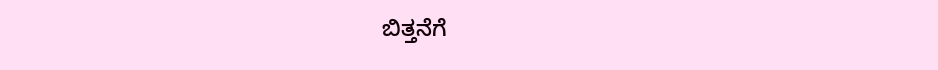ಬಿತ್ತನೆಗೆ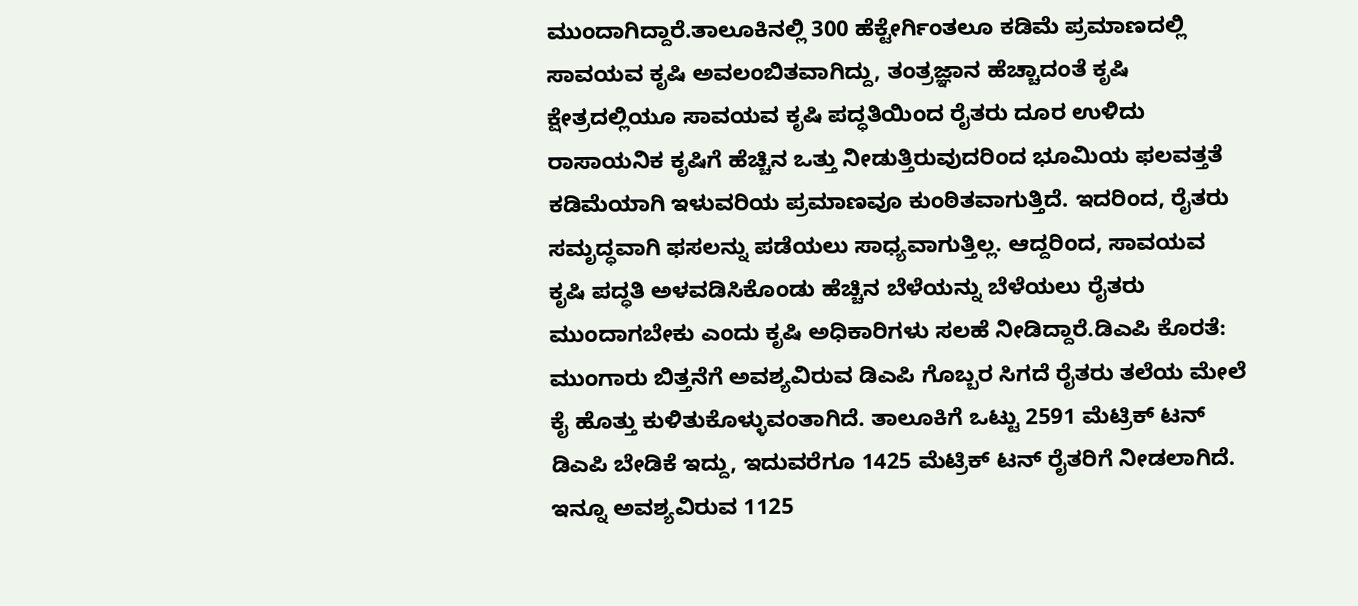ಮುಂದಾಗಿದ್ದಾರೆ.ತಾಲೂಕಿನಲ್ಲಿ 300 ಹೆಕ್ಟೇರ್ಗಿಂತಲೂ ಕಡಿಮೆ ಪ್ರಮಾಣದಲ್ಲಿ ಸಾವಯವ ಕೃಷಿ ಅವಲಂಬಿತವಾಗಿದ್ದು, ತಂತ್ರಜ್ಞಾನ ಹೆಚ್ಚಾದಂತೆ ಕೃಷಿ ಕ್ಷೇತ್ರದಲ್ಲಿಯೂ ಸಾವಯವ ಕೃಷಿ ಪದ್ಧತಿಯಿಂದ ರೈತರು ದೂರ ಉಳಿದು ರಾಸಾಯನಿಕ ಕೃಷಿಗೆ ಹೆಚ್ಚಿನ ಒತ್ತು ನೀಡುತ್ತಿರುವುದರಿಂದ ಭೂಮಿಯ ಫಲವತ್ತತೆ ಕಡಿಮೆಯಾಗಿ ಇಳುವರಿಯ ಪ್ರಮಾಣವೂ ಕುಂಠಿತವಾಗುತ್ತಿದೆ. ಇದರಿಂದ, ರೈತರು ಸಮೃದ್ಧವಾಗಿ ಫಸಲನ್ನು ಪಡೆಯಲು ಸಾಧ್ಯವಾಗುತ್ತಿಲ್ಲ. ಆದ್ದರಿಂದ, ಸಾವಯವ ಕೃಷಿ ಪದ್ಧತಿ ಅಳವಡಿಸಿಕೊಂಡು ಹೆಚ್ಚಿನ ಬೆಳೆಯನ್ನು ಬೆಳೆಯಲು ರೈತರು ಮುಂದಾಗಬೇಕು ಎಂದು ಕೃಷಿ ಅಧಿಕಾರಿಗಳು ಸಲಹೆ ನೀಡಿದ್ದಾರೆ.ಡಿಎಪಿ ಕೊರತೆ: ಮುಂಗಾರು ಬಿತ್ತನೆಗೆ ಅವಶ್ಯವಿರುವ ಡಿಎಪಿ ಗೊಬ್ಬರ ಸಿಗದೆ ರೈತರು ತಲೆಯ ಮೇಲೆ ಕೈ ಹೊತ್ತು ಕುಳಿತುಕೊಳ್ಳುವಂತಾಗಿದೆ. ತಾಲೂಕಿಗೆ ಒಟ್ಟು 2591 ಮೆಟ್ರಿಕ್ ಟನ್ ಡಿಎಪಿ ಬೇಡಿಕೆ ಇದ್ದು, ಇದುವರೆಗೂ 1425 ಮೆಟ್ರಿಕ್ ಟನ್ ರೈತರಿಗೆ ನೀಡಲಾಗಿದೆ. ಇನ್ನೂ ಅವಶ್ಯವಿರುವ 1125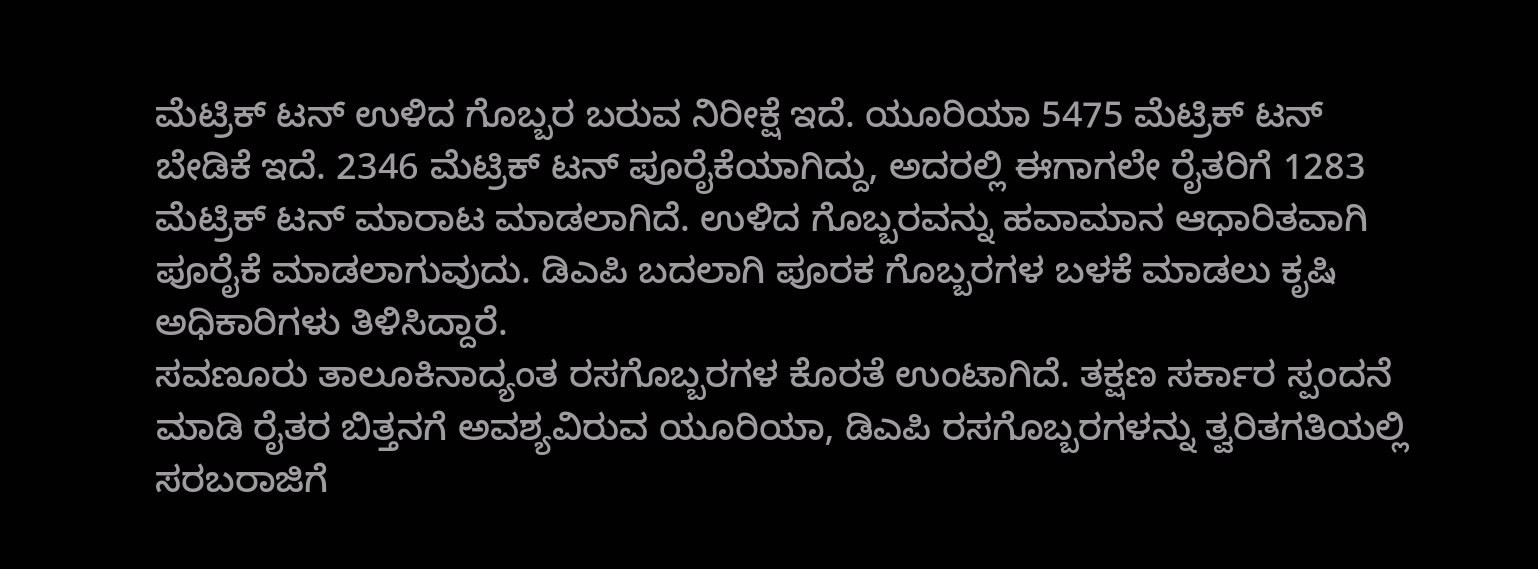ಮೆಟ್ರಿಕ್ ಟನ್ ಉಳಿದ ಗೊಬ್ಬರ ಬರುವ ನಿರೀಕ್ಷೆ ಇದೆ. ಯೂರಿಯಾ 5475 ಮೆಟ್ರಿಕ್ ಟನ್ ಬೇಡಿಕೆ ಇದೆ. 2346 ಮೆಟ್ರಿಕ್ ಟನ್ ಪೂರೈಕೆಯಾಗಿದ್ದು, ಅದರಲ್ಲಿ ಈಗಾಗಲೇ ರೈತರಿಗೆ 1283 ಮೆಟ್ರಿಕ್ ಟನ್ ಮಾರಾಟ ಮಾಡಲಾಗಿದೆ. ಉಳಿದ ಗೊಬ್ಬರವನ್ನು ಹವಾಮಾನ ಆಧಾರಿತವಾಗಿ ಪೂರೈಕೆ ಮಾಡಲಾಗುವುದು. ಡಿಎಪಿ ಬದಲಾಗಿ ಪೂರಕ ಗೊಬ್ಬರಗಳ ಬಳಕೆ ಮಾಡಲು ಕೃಷಿ ಅಧಿಕಾರಿಗಳು ತಿಳಿಸಿದ್ದಾರೆ.
ಸವಣೂರು ತಾಲೂಕಿನಾದ್ಯಂತ ರಸಗೊಬ್ಬರಗಳ ಕೊರತೆ ಉಂಟಾಗಿದೆ. ತಕ್ಷಣ ಸರ್ಕಾರ ಸ್ಪಂದನೆ ಮಾಡಿ ರೈತರ ಬಿತ್ತನಗೆ ಅವಶ್ಯವಿರುವ ಯೂರಿಯಾ, ಡಿಎಪಿ ರಸಗೊಬ್ಬರಗಳನ್ನು ತ್ವರಿತಗತಿಯಲ್ಲಿ ಸರಬರಾಜಿಗೆ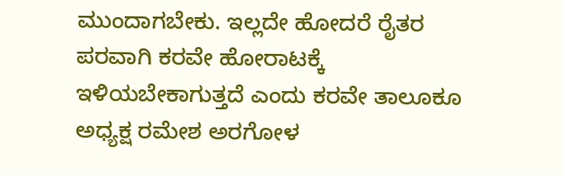ಮುಂದಾಗಬೇಕು. ಇಲ್ಲದೇ ಹೋದರೆ ರೈತರ ಪರವಾಗಿ ಕರವೇ ಹೋರಾಟಕ್ಕೆ ಇಳಿಯಬೇಕಾಗುತ್ತದೆ ಎಂದು ಕರವೇ ತಾಲೂಕೂ ಅಧ್ಯಕ್ಷ ರಮೇಶ ಅರಗೋಳ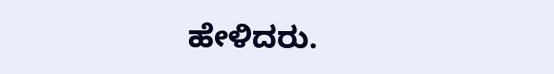ಹೇಳಿದರು.